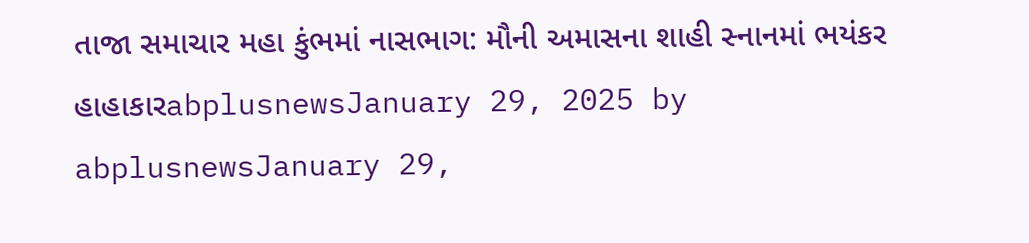તાજા સમાચાર મહા કુંભમાં નાસભાગ: મૌની અમાસના શાહી સ્નાનમાં ભયંકર હાહાકારabplusnewsJanuary 29, 2025 by abplusnewsJanuary 29,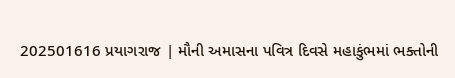202501616 પ્રયાગરાજ | મૌની અમાસના પવિત્ર દિવસે મહાકુંભમાં ભક્તોની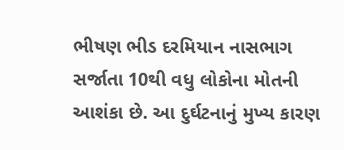ભીષણ ભીડ દરમિયાન નાસભાગ સર્જાતા 10થી વધુ લોકોના મોતની આશંકા છે. આ દુર્ઘટનાનું મુખ્ય કારણ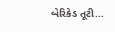બેરિકેડ તૂટી...